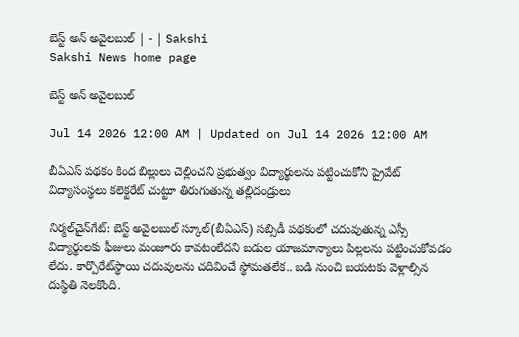బెస్ట్‌ అన్‌ అవైలబుల్‌ | - | Sakshi
Sakshi News home page

బెస్ట్‌ అన్‌ అవైలబుల్‌

Jul 14 2026 12:00 AM | Updated on Jul 14 2026 12:00 AM

బీఏఎస్‌ పథకం కింద బిల్లులు చెల్లించని ప్రభుత్వం విద్యార్థులను పట్టించుకోని ప్రైవేట్‌ విద్యాసంస్థలు కలెక్టరేట్‌ చుట్టూ తిరుగుతున్న తల్లిదండ్రులు

నిర్మల్‌చైన్‌గేట్‌: బెస్ట్‌ అవైలబుల్‌ స్కూల్‌(బీఏఎస్‌) సబ్సిడీ పథకంలో చదువుతున్న ఎస్సీ విద్యార్థులకు ఫీజులు మంజూరు కావటంలేదని బడుల యాజమాన్యాలు పిల్లలను పట్టించుకోవడం లేదు. కార్పొరేట్‌స్థాయి చదువులను చదివించే స్థోమతలేక.. బడి నుంచి బయటకు వెళ్లాల్సిన దుస్థితి నెలకొంది.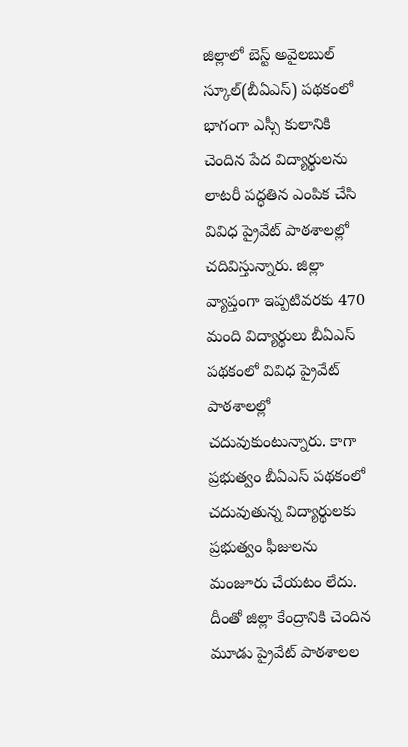జిల్లాలో బెస్ట్‌ అవైలబుల్‌ స్కూల్‌(బీఏఎస్‌) పథకంలో భాగంగా ఎస్సీ కులానికి చెందిన పేద విద్యార్థులను లాటరీ పద్ధతిన ఎంపిక చేసి వివిధ ప్రైవేట్‌ పాఠశాలల్లో చదివిస్తున్నారు. జిల్లా వ్యాప్తంగా ఇప్పటివరకు 470 మంది విద్యార్థులు బీఏఎస్‌ పథకంలో వివిధ ప్రైవేట్‌ పాఠశాలల్లో చదువుకుంటున్నారు. కాగా ప్రభుత్వం బీఏఎస్‌ పథకంలో చదువుతున్న విద్యార్థులకు ప్రభుత్వం ఫీజులను మంజూరు చేయటం లేదు. దీంతో జిల్లా కేంద్రానికి చెందిన మూడు ప్రైవేట్‌ పాఠశాలల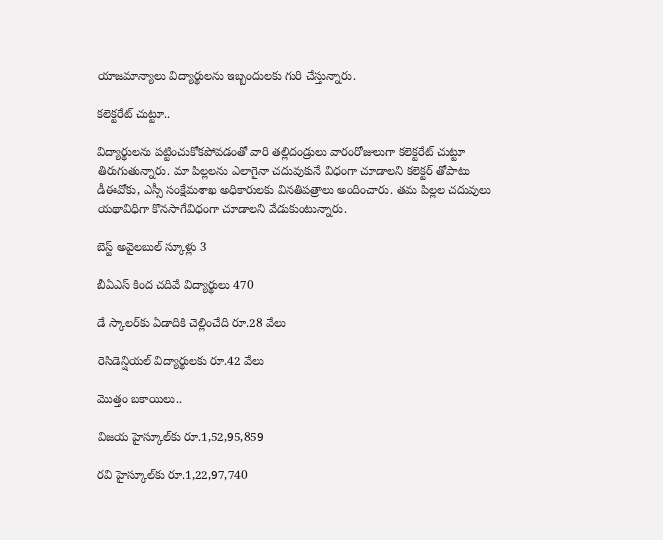యాజమాన్యాలు విద్యార్థులను ఇబ్బందులకు గురి చేస్తున్నారు.

కలెక్టరేట్‌ చుట్టూ..

విద్యార్థులను పట్టించుకోకపోవడంతో వారి తల్లిదండ్రులు వారంరోజులుగా కలెక్టరేట్‌ చుట్టూ తిరుగుతున్నారు. మా పిల్లలను ఎలాగైనా చదువుకునే విధంగా చూడాలని కలెక్టర్‌ తోపాటు డీఈవోకు, ఎస్సీ సంక్షేమశాఖ అధికారులకు వినతిపత్రాలు అందించారు. తమ పిల్లల చదువులు యథావిధిగా కొనసాగేవిధంగా చూడాలని వేడుకుంటున్నారు.

బెస్ట్‌ అవైలబుల్‌ స్కూళ్లు 3

బీఏఎస్‌ కింద చదివే విద్యార్థులు 470

డే స్కాలర్‌కు ఏడాదికి చెల్లించేది రూ.28 వేలు

రెసిడెన్షియల్‌ విద్యార్థులకు రూ.42 వేలు

మొత్తం బకాయిలు..

విజయ హైస్కూల్‌కు రూ.1,52,95,859

రవి హైస్కూల్‌కు రూ.1,22,97,740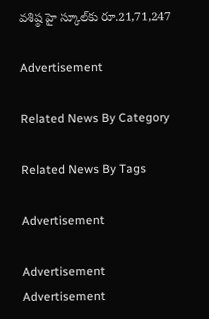వశిష్ఠ హై స్కూల్‌కు రూ.21,71,247

Advertisement

Related News By Category

Related News By Tags

Advertisement

Advertisement
Advertisement